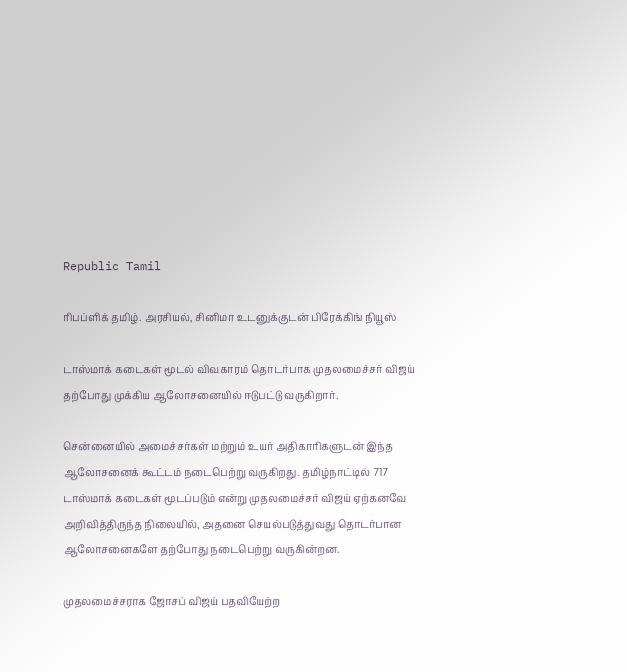Republic Tamil

ரிபப்ளிக் தமிழ். அரசியல், சினிமா உடனுக்குடன் பிரேக்கிங் நியூஸ்

டாஸ்மாக் கடைகள் மூடல் விவகாரம் தொடர்பாக முதலமைச்சர் விஜய் தற்போது முக்கிய ஆலோசனையில் ஈடுபட்டு வருகிறார்.

சென்னையில் அமைச்சர்கள் மற்றும் உயர் அதிகாரிகளுடன் இந்த ஆலோசனைக் கூட்டம் நடைபெற்று வருகிறது. தமிழ்நாட்டில் 717 டாஸ்மாக் கடைகள் மூடப்படும் என்று முதலமைச்சர் விஜய் ஏற்கனவே அறிவித்திருந்த நிலையில், அதனை செயல்படுத்துவது தொடர்பான ஆலோசனைகளே தற்போது நடைபெற்று வருகின்றன.

முதலமைச்சராக ஜோசப் விஜய் பதவியேற்ற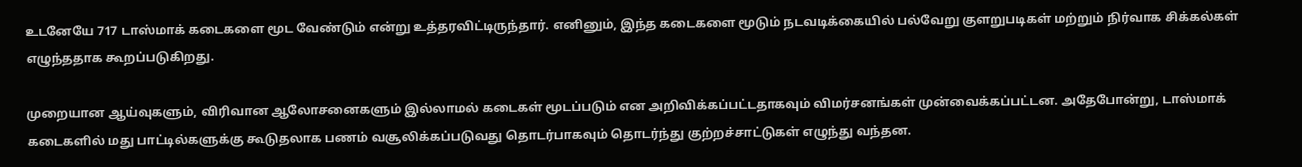உடனேயே 717 டாஸ்மாக் கடைகளை மூட வேண்டும் என்று உத்தரவிட்டிருந்தார். எனினும், இந்த கடைகளை மூடும் நடவடிக்கையில் பல்வேறு குளறுபடிகள் மற்றும் நிர்வாக சிக்கல்கள் எழுந்ததாக கூறப்படுகிறது.

முறையான ஆய்வுகளும், விரிவான ஆலோசனைகளும் இல்லாமல் கடைகள் மூடப்படும் என அறிவிக்கப்பட்டதாகவும் விமர்சனங்கள் முன்வைக்கப்பட்டன. அதேபோன்று, டாஸ்மாக் கடைகளில் மது பாட்டில்களுக்கு கூடுதலாக பணம் வசூலிக்கப்படுவது தொடர்பாகவும் தொடர்ந்து குற்றச்சாட்டுகள் எழுந்து வந்தன.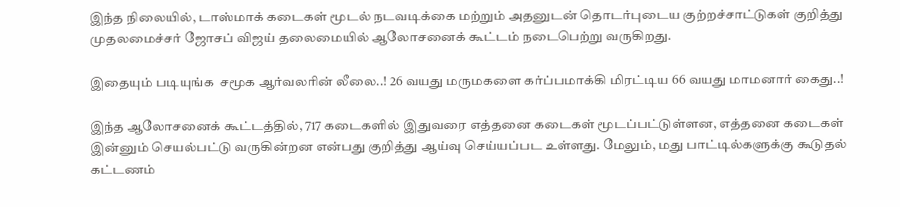இந்த நிலையில், டாஸ்மாக் கடைகள் மூடல் நடவடிக்கை மற்றும் அதனுடன் தொடர்புடைய குற்றச்சாட்டுகள் குறித்து முதலமைச்சர் ஜோசப் விஜய் தலைமையில் ஆலோசனைக் கூட்டம் நடைபெற்று வருகிறது.

இதையும் படியுங்க  சமூக ஆர்வலரின் லீலை..! 26 வயது மருமகளை கர்ப்பமாக்கி மிரட்டிய 66 வயது மாமனார் கைது..!

இந்த ஆலோசனைக் கூட்டத்தில், 717 கடைகளில் இதுவரை எத்தனை கடைகள் மூடப்பட்டுள்ளன, எத்தனை கடைகள் இன்னும் செயல்பட்டு வருகின்றன என்பது குறித்து ஆய்வு செய்யப்பட உள்ளது. மேலும், மது பாட்டில்களுக்கு கூடுதல் கட்டணம்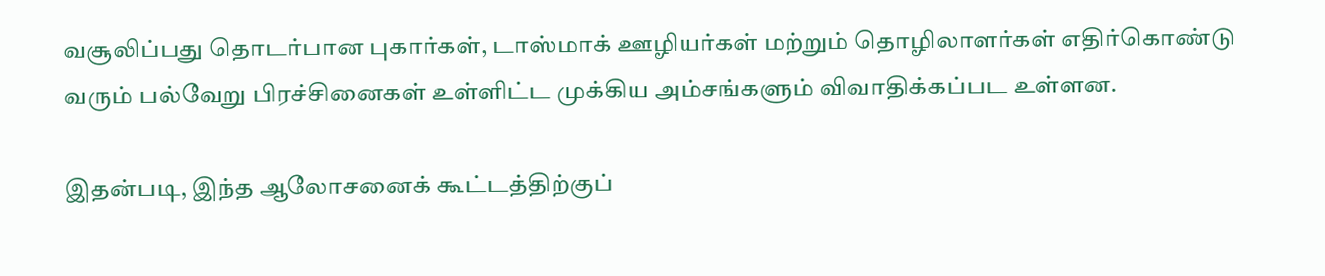வசூலிப்பது தொடர்பான புகார்கள், டாஸ்மாக் ஊழியர்கள் மற்றும் தொழிலாளர்கள் எதிர்கொண்டு வரும் பல்வேறு பிரச்சினைகள் உள்ளிட்ட முக்கிய அம்சங்களும் விவாதிக்கப்பட உள்ளன.

இதன்படி, இந்த ஆலோசனைக் கூட்டத்திற்குப்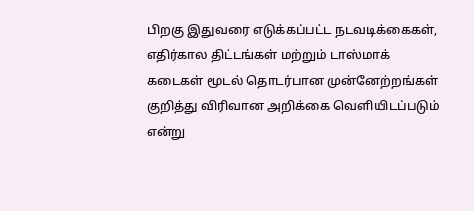பிறகு இதுவரை எடுக்கப்பட்ட நடவடிக்கைகள், எதிர்கால திட்டங்கள் மற்றும் டாஸ்மாக் கடைகள் மூடல் தொடர்பான முன்னேற்றங்கள் குறித்து விரிவான அறிக்கை வெளியிடப்படும் என்று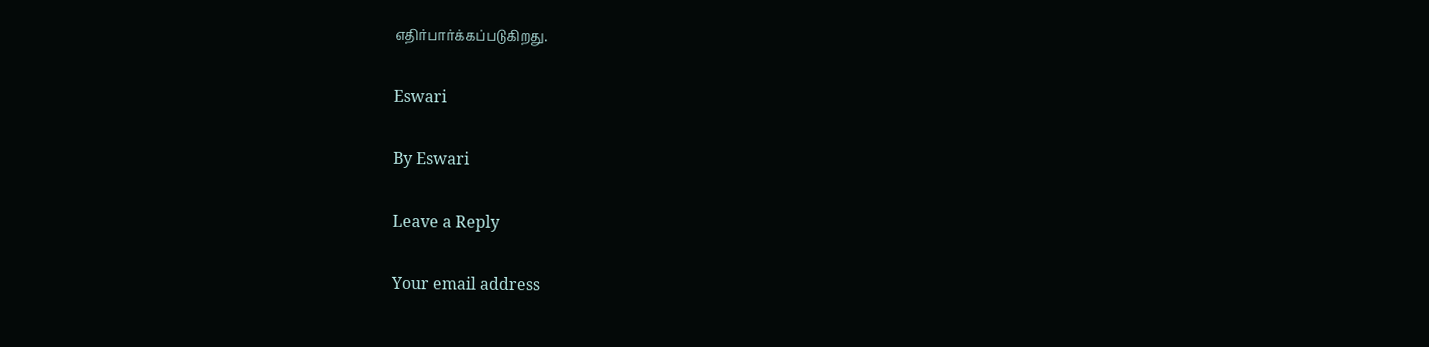எதிர்பார்க்கப்படுகிறது.

Eswari

By Eswari

Leave a Reply

Your email address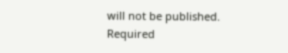will not be published. Required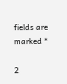fields are marked *

2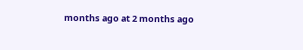months ago at 2 months ago